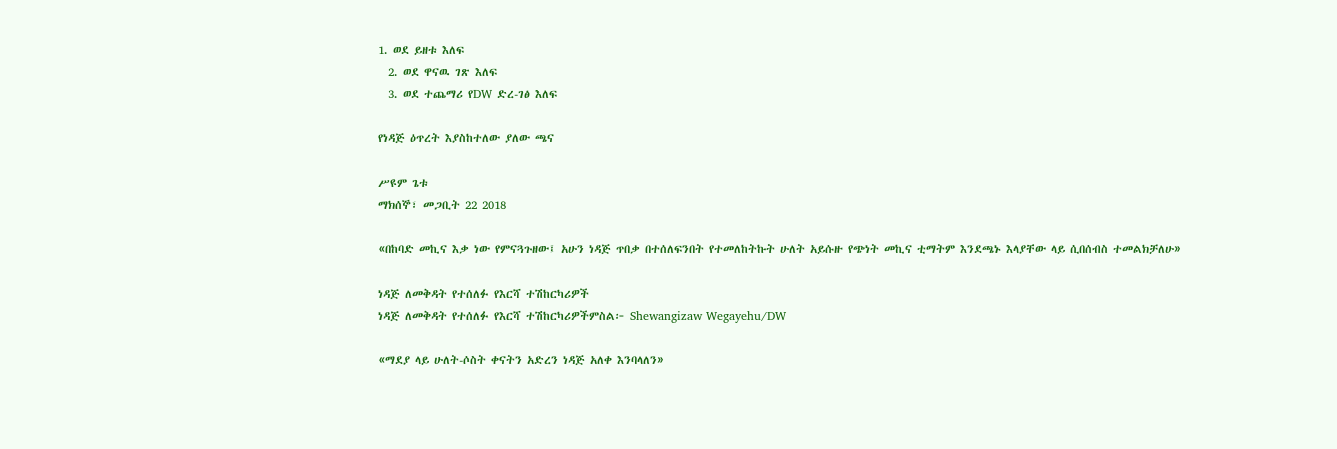1. ወደ ይዘቱ እለፍ
  2. ወደ ዋናዉ ገጽ እለፍ
  3. ወደ ተጨማሪ የDW ድረ-ገፅ እለፍ

የነዳጅ ዕጥረት እያስከተለው ያለው ጫና

ሥዩም ጌቱ
ማክሰኞ፣ መጋቢት 22 2018

«በከባድ መኪና እቃ ነው የምናጓጉዘው፤ አሁን ነዳጅ ጥበቃ በተሰለፍንበት የተመለከትኩት ሁለት አይሱዙ የጭነት መኪና ቲማትም እንደጫኑ እላያቸው ላይ ሲበሰብስ ተመልክቻለሁ»

ነዳጅ ለመቅዳት የተሰለፉ የእርሻ ተሽከርካሪዎች
ነዳጅ ለመቅዳት የተሰለፉ የእርሻ ተሽከርካሪዎችምስል፦ Shewangizaw Wegayehu/DW

«ማደያ ላይ ሁለት-ሶስት ቀናትን አድረን ነዳጅ አለቀ እንባላለን»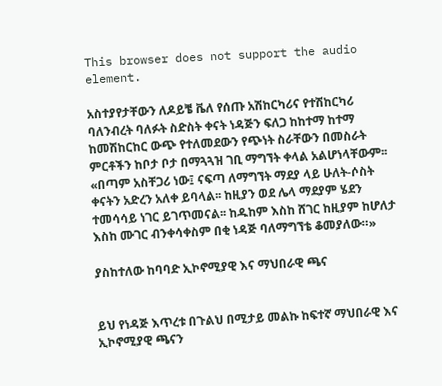This browser does not support the audio element.

አስተያየታቸውን ለዶይቼ ቬለ የሰጡ አሽከርካሪና የተሽከርካሪ ባለንብረት ባለፉት ስድስት ቀናት ነዳጅን ፍለጋ ከከተማ ከተማ ከመሽከርከር ውጭ የተለመደውን የጭነት ስራቸውን በመስራት ምርቶችን ከቦታ ቦታ በማጓጓዝ ገቢ ማግኘት ቀላል አልሆነላቸውም፡፡
«በጣም አስቸጋሪ ነው፤ ናፍጣ ለማግኘት ማደያ ላይ ሁለት-ሶስት ቀናትን አድረን አለቀ ይባላል፡፡ ከዚያን ወደ ሌላ ማደያም ሄደን ተመሳሳይ ነገር ይገጥመናል፡፡ ከዱከም እስከ ሸገር ከዚያም ከሆለታ እስከ ሙገር ብንቀሳቀስም በቂ ነዳጅ ባለማግኘቴ ቆመያለው።»

ያስከተለው ከባባድ ኢኮኖሚያዊ እና ማህበራዊ ጫና


ይህ የነዳጅ እጥረቱ በጉልህ በሚታይ መልኩ ከፍተኛ ማህበራዊ እና ኢኮኖሚያዊ ጫናን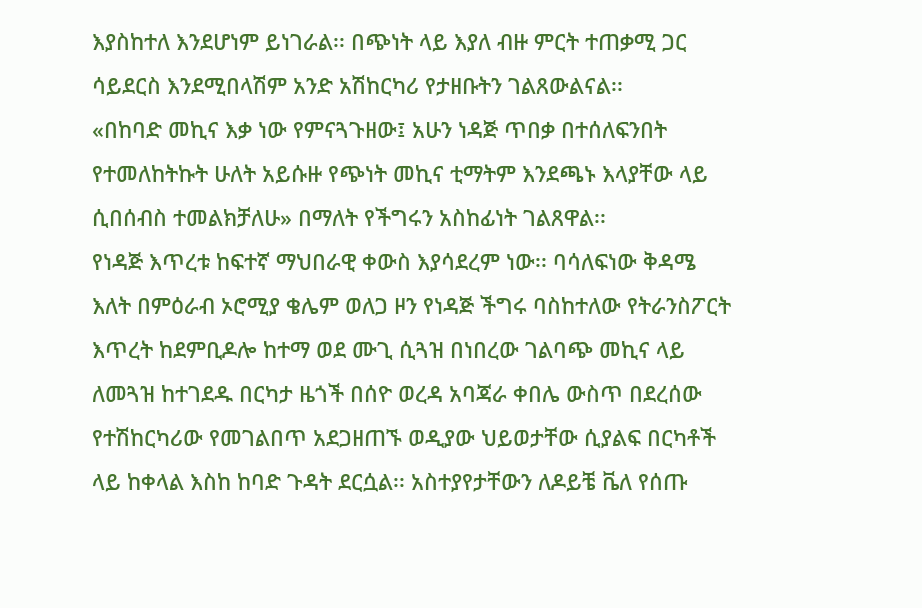እያስከተለ እንደሆነም ይነገራል፡፡ በጭነት ላይ እያለ ብዙ ምርት ተጠቃሚ ጋር ሳይደርስ እንደሚበላሽም አንድ አሽከርካሪ የታዘቡትን ገልጸውልናል፡፡
«በከባድ መኪና እቃ ነው የምናጓጉዘው፤ አሁን ነዳጅ ጥበቃ በተሰለፍንበት የተመለከትኩት ሁለት አይሱዙ የጭነት መኪና ቲማትም እንደጫኑ እላያቸው ላይ ሲበሰብስ ተመልክቻለሁ» በማለት የችግሩን አስከፊነት ገልጸዋል፡፡
የነዳጅ እጥረቱ ከፍተኛ ማህበራዊ ቀውስ እያሳደረም ነው፡፡ ባሳለፍነው ቅዳሜ እለት በምዕራብ ኦሮሚያ ቄሌም ወለጋ ዞን የነዳጅ ችግሩ ባስከተለው የትራንስፖርት እጥረት ከደምቢዶሎ ከተማ ወደ ሙጊ ሲጓዝ በነበረው ገልባጭ መኪና ላይ ለመጓዝ ከተገደዱ በርካታ ዜጎች በሰዮ ወረዳ አባጃራ ቀበሌ ውስጥ በደረሰው የተሽከርካሪው የመገልበጥ አደጋዘጠኙ ወዲያው ህይወታቸው ሲያልፍ በርካቶች ላይ ከቀላል እስከ ከባድ ጉዳት ደርሷል፡፡ አስተያየታቸውን ለዶይቼ ቬለ የሰጡ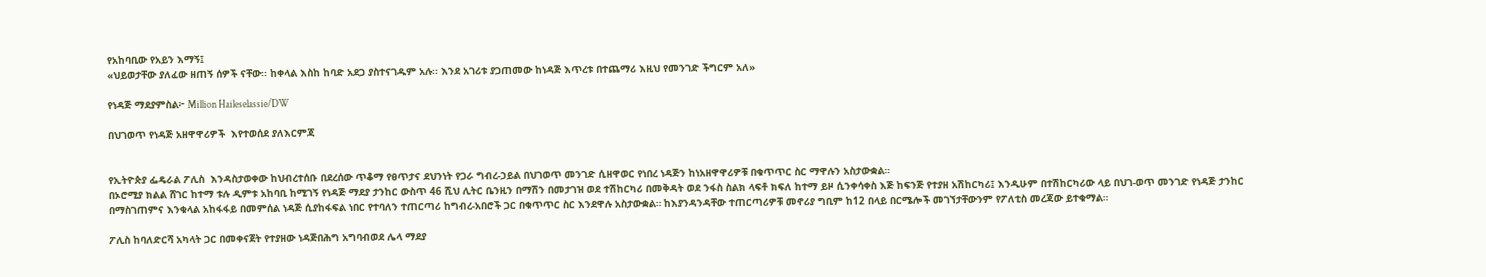የአከባቢው የአይን እማኝ፤
«ህይወታቸው ያለፈው ዘጠኝ ሰዎች ናቸው፡፡ ከቀላል እስከ ከባድ አደጋ ያስተናገዱም አሉ፡፡ እንደ አገሪቱ ያጋጠመው ከነዳጅ እጥረቱ በተጨማሪ እዚህ የመንገድ ችግርም አለ»

የነዳጅ ማደያምስል፦ Million Haileselassie/DW

በህገወጥ የነዳጅ አዘዋዋሪዎች  እየተወሰደ ያለእርምጃ


የኢትዮጵያ ፌዴራል ፖሊስ  እንዳስታወቀው ከህብረተሰቡ በደረሰው ጥቆማ የፀጥታና ደህንነት የጋራ ግብረ-ኃይል በህገወጥ መንገድ ሲዘዋወር የነበረ ነዳጅን ከነአዘዋዋሪዎቹ በቁጥጥር ስር ማዋሉን አስታውቋል።
በኦሮሚያ ክልል ሸገር ከተማ ቱሉ ዲምቱ አከባቢ ከሚገኝ የነዳጅ ማደያ ታንከር ውስጥ 46 ሺህ ሊትር ቤንዚን በማሽን በመታገዝ ወደ ተሽከርካሪ በመቅዳት ወደ ንፋስ ስልክ ላፍቶ ክፍለ ከተማ ይዞ ሲንቀሳቀስ እጅ ከፍንጅ የተያዘ አሽከርካሪ፤ እንዲሁም በተሽከርካሪው ላይ በህገ-ወጥ መንገድ የነዳጅ ታንከር በማስገጠምና እንቁላል አከፋፋይ በመምሰል ነዳጅ ሲያከፋፍል ነበር የተባለን ተጠርጣሪ ከግብረ-አበሮች ጋር በቁጥጥር ስር እንደዋሉ አስታውቋል። ከእያንዳንዳቸው ተጠርጣሪዎቹ መኖሪያ ግቢም ከ12 በላይ በርሜሎች መገኘታቸውንም የፖለቲስ መረጃው ይተቁማል።

ፖሊስ ከባለድርሻ አካላት ጋር በመቀናጀት የተያዘው ነዳጅበሕግ አግባብወደ ሌላ ማደያ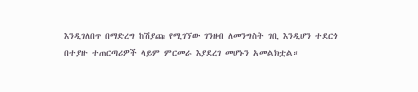እንዲገለበጥ በማድረግ ከሽያጩ የሚገኘው ገንዘብ ለመንግስት ገቢ እንዲሆን ተደርጎ በተያዙ ተጠርጣሪዎች ላይም ምርመራ እያደረገ መሆኑን አመልክቷል።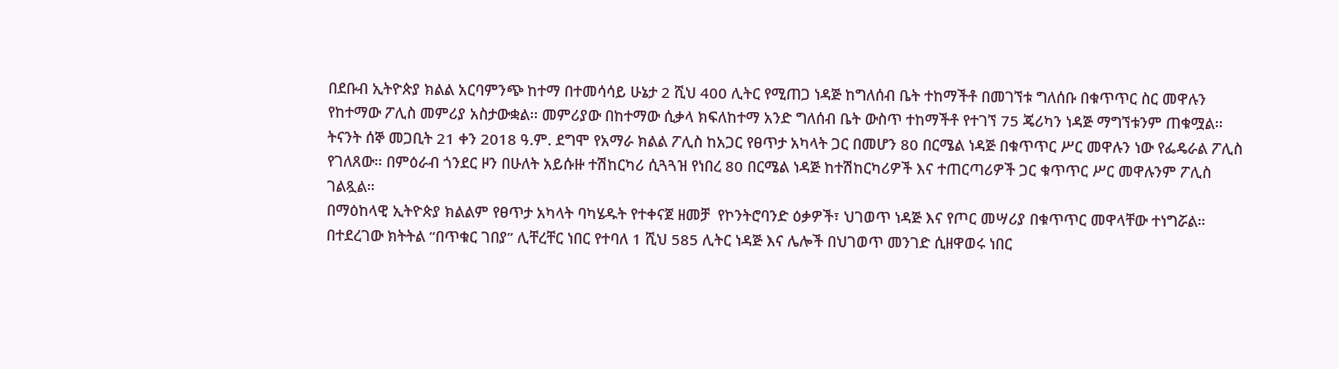በደቡብ ኢትዮጵያ ክልል አርባምንጭ ከተማ በተመሳሳይ ሁኔታ 2 ሺህ 400 ሊትር የሚጠጋ ነዳጅ ከግለሰብ ቤት ተከማችቶ በመገኘቱ ግለሰቡ በቁጥጥር ስር መዋሉን የከተማው ፖሊስ መምሪያ አስታውቋል፡፡ መምሪያው በከተማው ሲቃላ ክፍለከተማ አንድ ግለሰብ ቤት ውስጥ ተከማችቶ የተገኘ 75 ጄሪካን ነዳጅ ማግኘቱንም ጠቁሟል፡፡
ትናንት ሰኞ መጋቢት 21 ቀን 2018 ዓ.ም. ደግሞ የአማራ ክልል ፖሊስ ከአጋር የፀጥታ አካላት ጋር በመሆን 80 በርሜል ነዳጅ በቁጥጥር ሥር መዋሉን ነው የፌዴራል ፖሊስ የገለጸው። በምዕራብ ጎንደር ዞን በሁለት አይሱዙ ተሽከርካሪ ሲጓጓዝ የነበረ 80 በርሜል ነዳጅ ከተሽከርካሪዎች እና ተጠርጣሪዎች ጋር ቁጥጥር ሥር መዋሉንም ፖሊስ ገልጿል።
በማዕከላዊ ኢትዮጵያ ክልልም የፀጥታ አካላት ባካሄዱት የተቀናጀ ዘመቻ  የኮንትሮባንድ ዕቃዎች፣ ህገወጥ ነዳጅ እና የጦር መሣሪያ በቁጥጥር መዋላቸው ተነግሯል። በተደረገው ክትትል “በጥቁር ገበያ” ሊቸረቸር ነበር የተባለ 1 ሺህ 585 ሊትር ነዳጅ እና ሌሎች በህገወጥ መንገድ ሲዘዋወሩ ነበር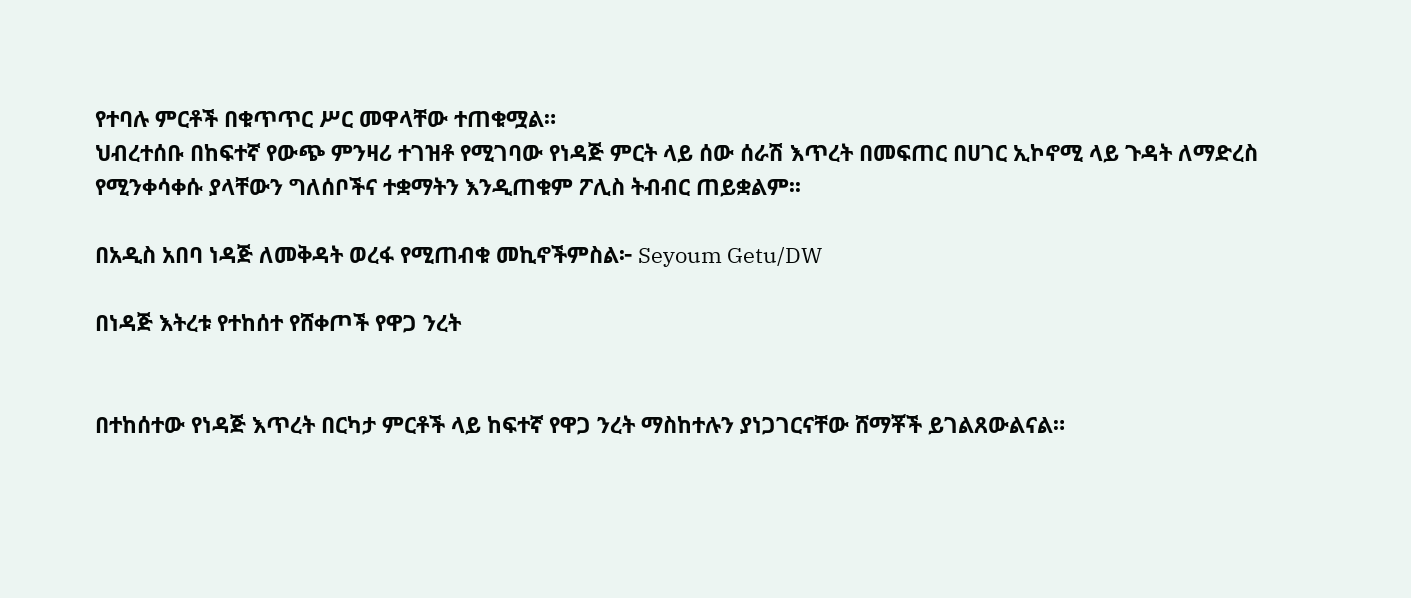የተባሉ ምርቶች በቁጥጥር ሥር መዋላቸው ተጠቁሟል።
ህብረተሰቡ በከፍተኛ የውጭ ምንዛሪ ተገዝቶ የሚገባው የነዳጅ ምርት ላይ ሰው ሰራሽ እጥረት በመፍጠር በሀገር ኢኮኖሚ ላይ ጉዳት ለማድረስ የሚንቀሳቀሱ ያላቸውን ግለሰቦችና ተቋማትን እንዲጠቁም ፖሊስ ትብብር ጠይቋልም፡፡

በአዲስ አበባ ነዳጅ ለመቅዳት ወረፋ የሚጠብቁ መኪኖችምስል፦ Seyoum Getu/DW

በነዳጅ እትረቱ የተከሰተ የሸቀጦች የዋጋ ንረት


በተከሰተው የነዳጅ እጥረት በርካታ ምርቶች ላይ ከፍተኛ የዋጋ ንረት ማስከተሉን ያነጋገርናቸው ሸማቾች ይገልጸውልናል።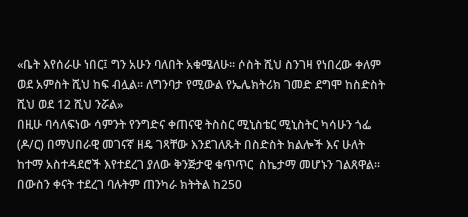«ቤት እየሰራሁ ነበር፤ ግን አሁን ባለበት አቁሜለሁ፡፡ ሶስት ሺህ ስንገዛ የነበረው ቀለም ወደ አምስት ሺህ ከፍ ብሏል፡፡ ለግንባታ የሚውል የኤሌክትሪክ ገመድ ደግሞ ከስድስት ሺህ ወደ 12 ሺህ ንሯል»
በዚሁ ባሳለፍነው ሳምንት የንግድና ቀጠናዊ ትስስር ሚኒስቴር ሚኒስትር ካሳሁን ጎፌ (ዶ/ር) በማህበራዊ መገናኛ ዘዴ ገጻቸው እንደገለጹት በስድስት ክልሎች እና ሁለት ከተማ አስተዳደሮች እየተደረገ ያለው ቅንጅታዊ ቁጥጥር  ስኬታማ መሆኑን ገልጸዋል፡፡
በውስን ቀናት ተደረገ ባሉትም ጠንካራ ክትትል ከ250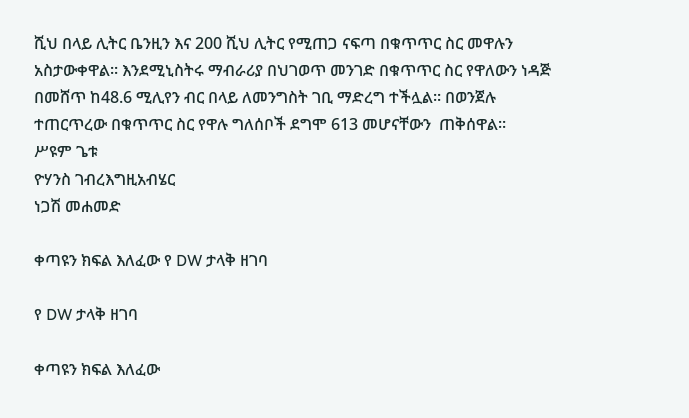ሺህ በላይ ሊትር ቤንዚን እና 200 ሺህ ሊትር የሚጠጋ ናፍጣ በቁጥጥር ስር መዋሉን አስታውቀዋል፡፡ እንደሚኒስትሩ ማብራሪያ በህገወጥ መንገድ በቁጥጥር ስር የዋለውን ነዳጅ በመሸጥ ከ48.6 ሚሊየን ብር በላይ ለመንግስት ገቢ ማድረግ ተችሏል፡፡ በወንጀሉ ተጠርጥረው በቁጥጥር ስር የዋሉ ግለሰቦች ደግሞ 613 መሆናቸውን  ጠቅሰዋል፡፡
ሥዩም ጌቱ
ዮሃንስ ገብረእግዚአብሄር
ነጋሽ መሐመድ

ቀጣዩን ክፍል እለፈው የ DW ታላቅ ዘገባ

የ DW ታላቅ ዘገባ

ቀጣዩን ክፍል እለፈው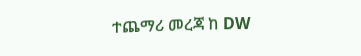ተጨማሪ መረጃ ከ DW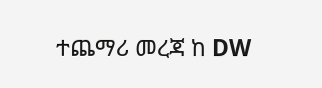ተጨማሪ መረጃ ከ DW